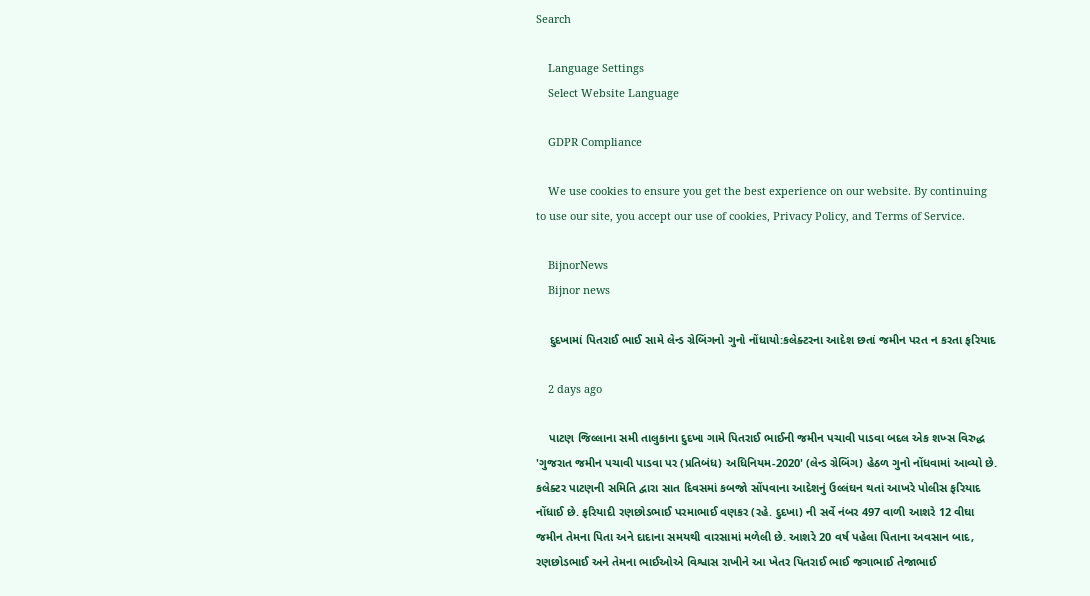Search

    Language Settings
    Select Website Language

    GDPR Compliance

    We use cookies to ensure you get the best experience on our website. By continuing to use our site, you accept our use of cookies, Privacy Policy, and Terms of Service.

    BijnorNews
    Bijnor news

    દુદખામાં પિતરાઈ ભાઈ સામે લેન્ડ ગ્રેબિંગનો ગુનો નોંધાયો:કલેક્ટરના આદેશ છતાં જમીન પરત ન કરતા ફરિયાદ

    2 days ago

    પાટણ જિલ્લાના સમી તાલુકાના દુદખા ગામે પિતરાઈ ભાઈની જમીન પચાવી પાડવા બદલ એક શખ્સ વિરુદ્ધ 'ગુજરાત જમીન પચાવી પાડવા પર (પ્રતિબંધ) અધિનિયમ-2020' (લેન્ડ ગ્રેબિંગ) હેઠળ ગુનો નોંધવામાં આવ્યો છે. કલેક્ટર પાટણની સમિતિ દ્વારા સાત દિવસમાં કબજો સોંપવાના આદેશનું ઉલ્લંઘન થતાં આખરે પોલીસ ફરિયાદ નોંધાઈ છે. ફરિયાદી રણછોડભાઈ પરમાભાઈ વણકર (રહે. દુદખા) ની સર્વે નંબર 497 વાળી આશરે 12 વીઘા જમીન તેમના પિતા અને દાદાના સમયથી વારસામાં મળેલી છે. આશરે 20 વર્ષ પહેલા પિતાના અવસાન બાદ, રણછોડભાઈ અને તેમના ભાઈઓએ વિશ્વાસ રાખીને આ ખેતર પિતરાઈ ભાઈ જગાભાઈ તેજાભાઈ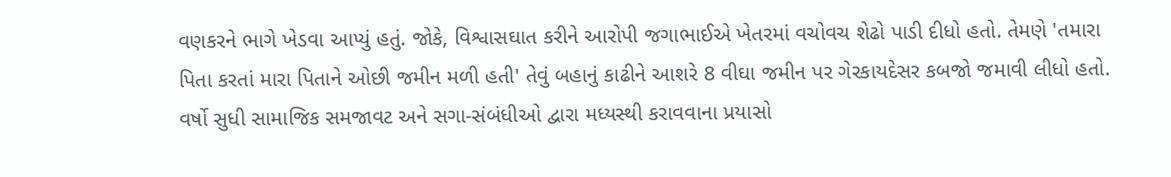વણકરને ભાગે ખેડવા આપ્યું હતું. જોકે, વિશ્વાસઘાત કરીને આરોપી જગાભાઈએ ખેતરમાં વચોવચ શેઢો પાડી દીધો હતો. તેમણે 'તમારા પિતા કરતાં મારા પિતાને ઓછી જમીન મળી હતી' તેવું બહાનું કાઢીને આશરે 8 વીઘા જમીન પર ગેરકાયદેસર કબજો જમાવી લીધો હતો. વર્ષો સુધી સામાજિક સમજાવટ અને સગા-સંબંધીઓ દ્વારા મધ્યસ્થી કરાવવાના પ્રયાસો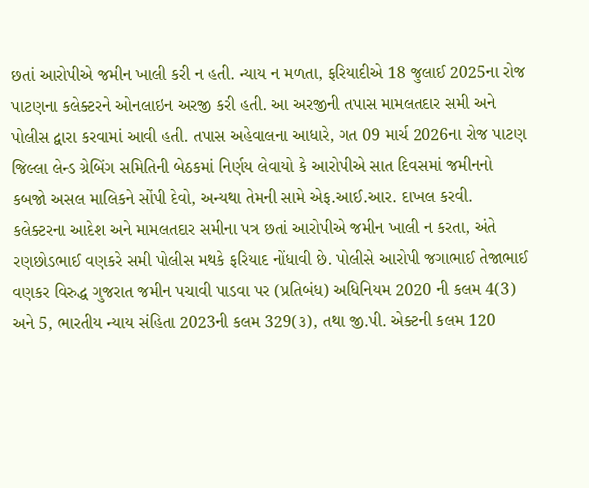છતાં આરોપીએ જમીન ખાલી કરી ન હતી. ન્યાય ન મળતા, ફરિયાદીએ 18 જુલાઈ 2025ના રોજ પાટણના કલેક્ટરને ઓનલાઇન અરજી કરી હતી. આ અરજીની તપાસ મામલતદાર સમી અને પોલીસ દ્વારા કરવામાં આવી હતી. તપાસ અહેવાલના આધારે, ગત 09 માર્ચ 2026ના રોજ પાટણ જિલ્લા લેન્ડ ગ્રેબિંગ સમિતિની બેઠકમાં નિર્ણય લેવાયો કે આરોપીએ સાત દિવસમાં જમીનનો કબજો અસલ માલિકને સોંપી દેવો, અન્યથા તેમની સામે એફ.આઈ.આર. દાખલ કરવી. કલેક્ટરના આદેશ અને મામલતદાર સમીના પત્ર છતાં આરોપીએ જમીન ખાલી ન કરતા, અંતે રણછોડભાઈ વણકરે સમી પોલીસ મથકે ફરિયાદ નોંધાવી છે. પોલીસે આરોપી જગાભાઈ તેજાભાઈ વણકર વિરુદ્ધ ગુજરાત જમીન પચાવી પાડવા પર (પ્રતિબંધ) અધિનિયમ 2020 ની કલમ 4(3) અને 5, ભારતીય ન્યાય સંહિતા 2023ની કલમ 329(૩), તથા જી.પી. એક્ટની કલમ 120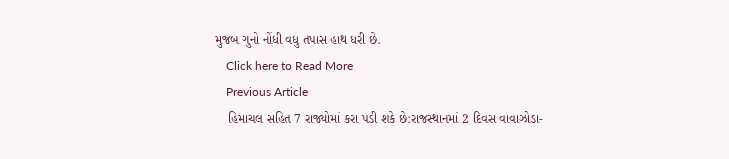મુજબ ગુનો નોંધી વધુ તપાસ હાથ ધરી છે.
    Click here to Read More
    Previous Article
    હિમાચલ સહિત 7 રાજ્યોમાં કરા પડી શકે છે:રાજસ્થાનમાં 2 દિવસ વાવાઝોડા-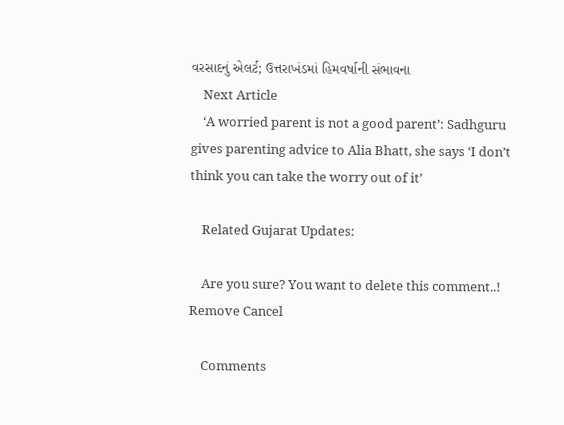વરસાદનું એલર્ટ; ઉત્તરાખંડમાં હિમવર્ષાની સંભાવના
    Next Article
    ‘A worried parent is not a good parent’: Sadhguru gives parenting advice to Alia Bhatt, she says ‘I don’t think you can take the worry out of it’

    Related Gujarat Updates:

    Are you sure? You want to delete this comment..! Remove Cancel

    Comments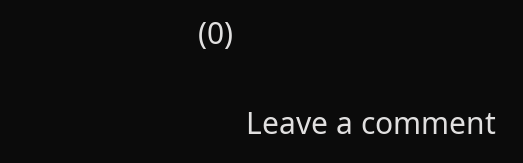(0)

      Leave a comment